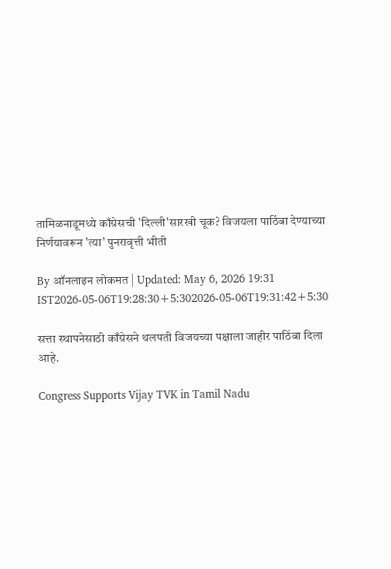तामिळनाडूमध्ये काँग्रेसची 'दिल्ली'सारखी चूक? विजयला पाठिंबा देण्याच्या निर्णयावरून 'त्या' पुनरावृत्ती भीती

By ऑनलाइन लोकमत | Updated: May 6, 2026 19:31 IST2026-05-06T19:28:30+5:302026-05-06T19:31:42+5:30

सत्ता स्थापनेसाठी काँग्रेसने थलपती विजयच्या पक्षाला जाहीर पाठिंबा दिला आहे.

Congress Supports Vijay TVK in Tamil Nadu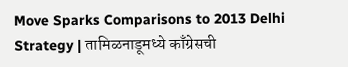Move Sparks Comparisons to 2013 Delhi Strategy | तामिळनाडूमध्ये काँग्रेसची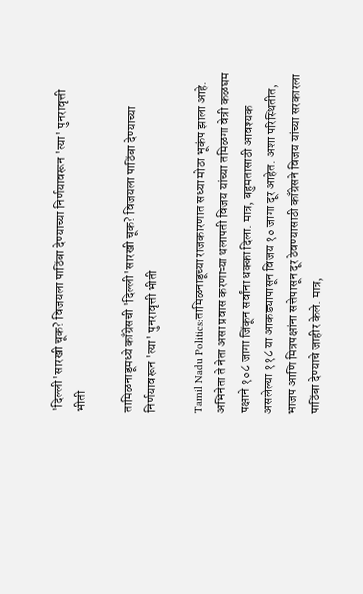'दिल्ली'सारखी चूक? विजयला पाठिंबा देण्याच्या निर्णयावरून 'त्या' पुनरावृत्ती भीती

तामिळनाडूमध्ये काँग्रेसची 'दिल्ली'सारखी चूक? विजयला पाठिंबा देण्याच्या निर्णयावरून 'त्या' पुनरावृत्ती भीती

Tamil Nadu Politics:तामिळनाडूच्या राजकारणात सध्या मोठा भूकंप झाला आहे. अभिनेता ते नेता असा प्रवास करणाऱ्या थलापती विजय यांच्या तमिळगा वेत्री कळघम पक्षाने १०८ जागा जिंकून सर्वांना धक्का दिला. मात्र, बहुमतासाठी आवश्यक असलेल्या ११८ या आकड्यापासून विजय १० जागा दूर आहेत. अशा परिस्थितीत, भाजप आणि मित्रपक्षांना सत्तेपासून दूर ठेवण्यासाठी काँग्रेसने विजय यांच्या सरकारला पाठिंबा देण्याचे जाहीर केले. मात्र,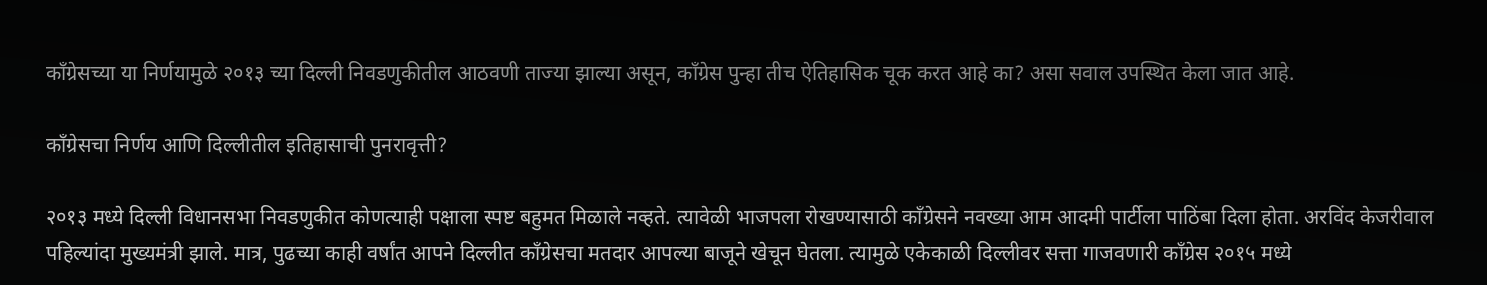काँग्रेसच्या या निर्णयामुळे २०१३ च्या दिल्ली निवडणुकीतील आठवणी ताज्या झाल्या असून, काँग्रेस पुन्हा तीच ऐतिहासिक चूक करत आहे का? असा सवाल उपस्थित केला जात आहे.

काँग्रेसचा निर्णय आणि दिल्लीतील इतिहासाची पुनरावृत्ती?

२०१३ मध्ये दिल्ली विधानसभा निवडणुकीत कोणत्याही पक्षाला स्पष्ट बहुमत मिळाले नव्हते. त्यावेळी भाजपला रोखण्यासाठी काँग्रेसने नवख्या आम आदमी पार्टीला पाठिंबा दिला होता. अरविंद केजरीवाल पहिल्यांदा मुख्यमंत्री झाले. मात्र, पुढच्या काही वर्षांत आपने दिल्लीत काँग्रेसचा मतदार आपल्या बाजूने खेचून घेतला. त्यामुळे एकेकाळी दिल्लीवर सत्ता गाजवणारी काँग्रेस २०१५ मध्ये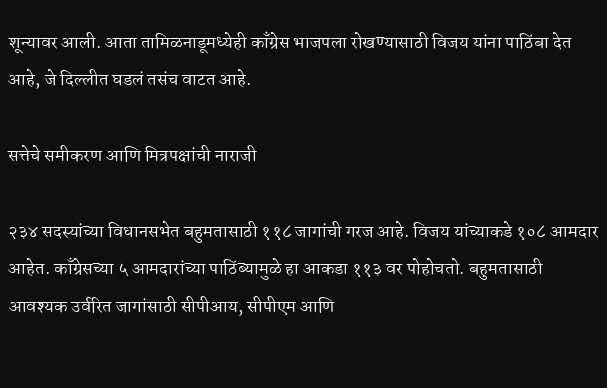शून्यावर आली. आता तामिळनाडूमध्येही काँग्रेस भाजपला रोखण्यासाठी विजय यांना पाठिंबा देत आहे, जे दिल्लीत घडलं तसंच वाटत आहे.

सत्तेचे समीकरण आणि मित्रपक्षांची नाराजी

२३४ सदस्यांच्या विधानसभेत बहुमतासाठी ११८ जागांची गरज आहे. विजय यांच्याकडे १०८ आमदार आहेत. काँग्रेसच्या ५ आमदारांच्या पाठिंब्यामुळे हा आकडा ११३ वर पोहोचतो. बहुमतासाठी आवश्यक उर्वरित जागांसाठी सीपीआय, सीपीएम आणि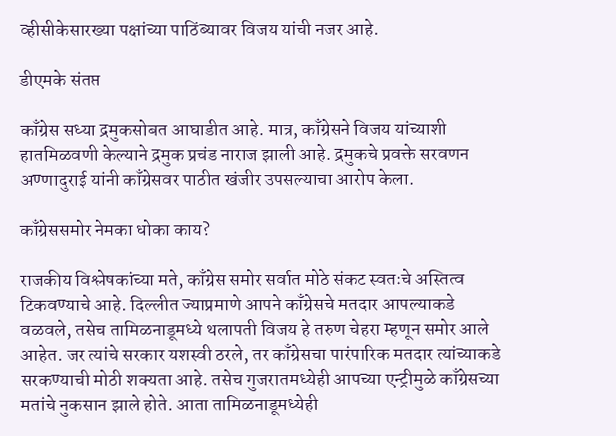व्हीसीकेसारख्या पक्षांच्या पाठिंब्यावर विजय यांची नजर आहे.

डीएमके संतप्त

काँग्रेस सध्या द्रमुकसोबत आघाडीत आहे. मात्र, काँग्रेसने विजय यांच्याशी हातमिळवणी केल्याने द्रमुक प्रचंड नाराज झाली आहे. द्रमुकचे प्रवक्ते सरवणन अण्णादुराई यांनी काँग्रेसवर पाठीत खंजीर उपसल्याचा आरोप केला.

काँग्रेससमोर नेमका धोका काय?

राजकीय विश्लेषकांच्या मते, काँग्रेस समोर सर्वात मोठे संकट स्वतःचे अस्तित्व टिकवण्याचे आहे. दिल्लीत ज्याप्रमाणे आपने काँग्रेसचे मतदार आपल्याकडे वळवले, तसेच तामिळनाडूमध्ये थलापती विजय हे तरुण चेहरा म्हणून समोर आले आहेत. जर त्यांचे सरकार यशस्वी ठरले, तर काँग्रेसचा पारंपारिक मतदार त्यांच्याकडे सरकण्याची मोठी शक्यता आहे. तसेच गुजरातमध्येही आपच्या एन्ट्रीमुळे काँग्रेसच्या मतांचे नुकसान झाले होते. आता तामिळनाडूमध्येही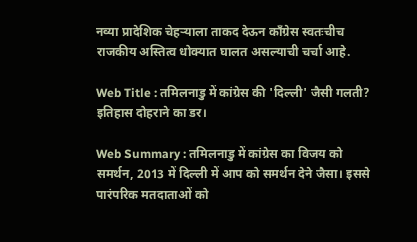नव्या प्रादेशिक चेहऱ्याला ताकद देऊन काँग्रेस स्वतःचीच राजकीय अस्तित्व धोक्यात घालत असल्याची चर्चा आहे.

Web Title : तमिलनाडु में कांग्रेस की 'दिल्ली' जैसी गलती? इतिहास दोहराने का डर।

Web Summary : तमिलनाडु में कांग्रेस का विजय को समर्थन, 2013 में दिल्ली में आप को समर्थन देने जैसा। इससे पारंपरिक मतदाताओं को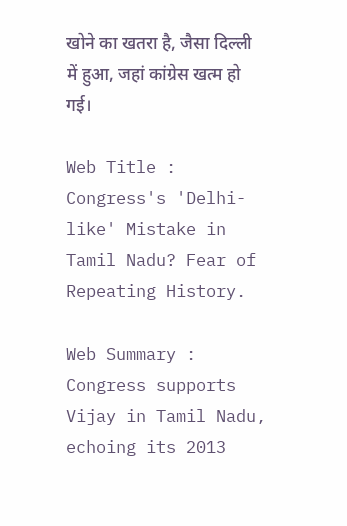खोने का खतरा है, जैसा दिल्ली में हुआ, जहां कांग्रेस खत्म हो गई।

Web Title : Congress's 'Delhi-like' Mistake in Tamil Nadu? Fear of Repeating History.

Web Summary : Congress supports Vijay in Tamil Nadu, echoing its 2013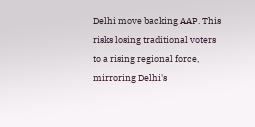Delhi move backing AAP. This risks losing traditional voters to a rising regional force, mirroring Delhi's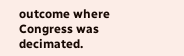outcome where Congress was decimated.